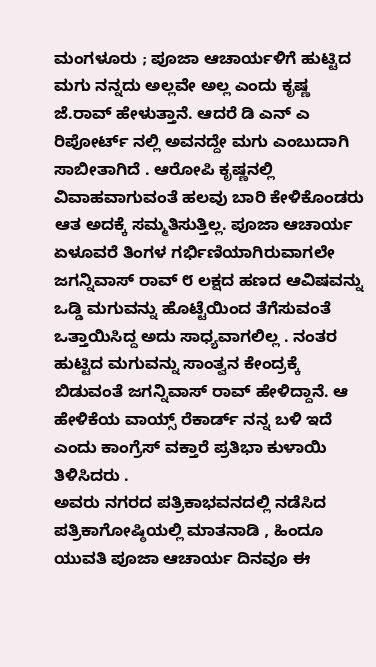ಮಂಗಳೂರು ; ಪೂಜಾ ಆಚಾರ್ಯಳಿಗೆ ಹುಟ್ಟಿದ ಮಗು ನನ್ನದು ಅಲ್ಲವೇ ಅಲ್ಲ ಎಂದು ಕೃಷ್ಣ ಜೆ.ರಾವ್ ಹೇಳುತ್ತಾನೆ. ಆದರೆ ಡಿ ಎನ್ ಎ ರಿಪೋರ್ಟ್ ನಲ್ಲಿ ಅವನದ್ದೇ ಮಗು ಎಂಬುದಾಗಿ ಸಾಬೀತಾಗಿದೆ . ಆರೋಪಿ ಕೃಷ್ಣನಲ್ಲಿ ವಿವಾಹವಾಗುವಂತೆ ಹಲವು ಬಾರಿ ಕೇಳಿಕೊಂಡರು ಆತ ಅದಕ್ಕೆ ಸಮ್ಮತಿಸುತ್ತಿಲ್ಲ. ಪೂಜಾ ಆಚಾರ್ಯ ಏಳೂವರೆ ತಿಂಗಳ ಗರ್ಭಿಣಿಯಾಗಿರುವಾಗಲೇ ಜಗನ್ನಿವಾಸ್ ರಾವ್ ೮ ಲಕ್ಷದ ಹಣದ ಆವಿಷವನ್ನು ಒಡ್ಡಿ ಮಗುವನ್ನು ಹೊಟ್ಟೆಯಿಂದ ತೆಗೆಸುವಂತೆ ಒತ್ತಾಯಿಸಿದ್ದ ಅದು ಸಾಧ್ಯವಾಗಲಿಲ್ಲ . ನಂತರ ಹುಟ್ಟಿದ ಮಗುವನ್ನು ಸಾಂತ್ವನ ಕೇಂದ್ರಕ್ಕೆ ಬಿಡುವಂತೆ ಜಗನ್ನಿವಾಸ್ ರಾವ್ ಹೇಳಿದ್ದಾನೆ. ಆ ಹೇಳಿಕೆಯ ವಾಯ್ಸ್ ರೆಕಾರ್ಡ್ ನನ್ನ ಬಳಿ ಇದೆ ಎಂದು ಕಾಂಗ್ರೆಸ್ ವಕ್ತಾರೆ ಪ್ರತಿಭಾ ಕುಳಾಯಿ ತಿಳಿಸಿದರು .
ಅವರು ನಗರದ ಪತ್ರಿಕಾಭವನದಲ್ಲಿ ನಡೆಸಿದ ಪತ್ರಿಕಾಗೋಷ್ಠಿಯಲ್ಲಿ ಮಾತನಾಡಿ , ಹಿಂದೂ ಯುವತಿ ಪೂಜಾ ಆಚಾರ್ಯ ದಿನವೂ ಈ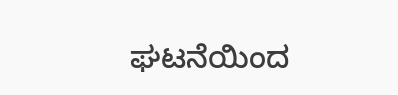ಘಟನೆಯಿಂದ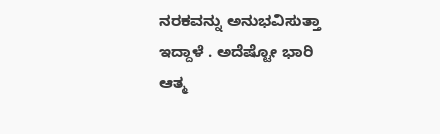ನರಕವನ್ನು ಅನುಭವಿಸುತ್ತಾ ಇದ್ದಾಳೆ . ಅದೆಷ್ಟೋ ಭಾರಿ ಆತ್ಮ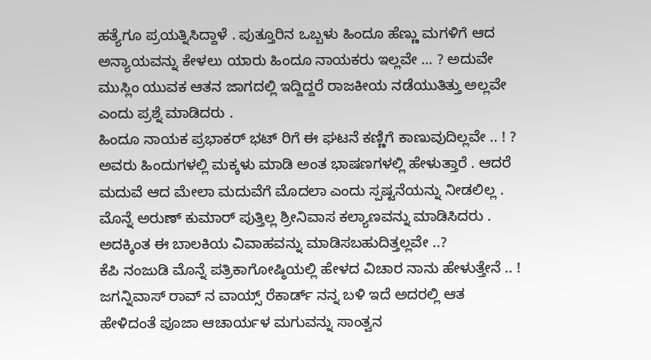ಹತ್ಯೆಗೂ ಪ್ರಯತ್ನಿಸಿದ್ದಾಳೆ . ಪುತ್ತೂರಿನ ಒಬ್ಬಳು ಹಿಂದೂ ಹೆಣ್ಣು ಮಗಳಿಗೆ ಆದ ಅನ್ಯಾಯವನ್ನು ಕೇಳಲು ಯಾರು ಹಿಂದೂ ನಾಯಕರು ಇಲ್ಲವೇ … ? ಅದುವೇ ಮುಸ್ಲಿಂ ಯುವಕ ಆತನ ಜಾಗದಲ್ಲಿ ಇದ್ದಿದ್ದರೆ ರಾಜಕೀಯ ನಡೆಯುತಿತ್ತು ಅಲ್ಲವೇ ಎಂದು ಪ್ರಶ್ನೆ ಮಾಡಿದರು .
ಹಿಂದೂ ನಾಯಕ ಪ್ರಭಾಕರ್ ಭಟ್ ರಿಗೆ ಈ ಘಟನೆ ಕಣ್ಣಿಗೆ ಕಾಣುವುದಿಲ್ಲವೇ .. ! ? ಅವರು ಹಿಂದುಗಳಲ್ಲಿ ಮಕ್ಕಳು ಮಾಡಿ ಅಂತ ಭಾಷಣಗಳಲ್ಲಿ ಹೇಳುತ್ತಾರೆ . ಆದರೆ ಮದುವೆ ಆದ ಮೇಲಾ ಮದುವೆಗೆ ಮೊದಲಾ ಎಂದು ಸ್ಪಷ್ಟನೆಯನ್ನು ನೀಡಲಿಲ್ಲ . ಮೊನ್ನೆ ಅರುಣ್ ಕುಮಾರ್ ಪುತ್ತಿಲ್ಲ ಶ್ರೀನಿವಾಸ ಕಲ್ಯಾಣವನ್ನು ಮಾಡಿಸಿದರು . ಅದಕ್ಕಿಂತ ಈ ಬಾಲಕಿಯ ವಿವಾಹವನ್ನು ಮಾಡಿಸಬಹುದಿತ್ತಲ್ಲವೇ ..?
ಕೆಪಿ ನಂಜುಡಿ ಮೊನ್ನೆ ಪತ್ರಿಕಾಗೋಷ್ಠಿಯಲ್ಲಿ ಹೇಳದ ವಿಚಾರ ನಾನು ಹೇಳುತ್ತೇನೆ .. ! ಜಗನ್ನಿವಾಸ್ ರಾವ್ ನ ವಾಯ್ಸ್ ರೆಕಾರ್ಡ್ ನನ್ನ ಬಳಿ ಇದೆ ಅದರಲ್ಲಿ ಆತ ಹೇಳಿದಂತೆ ಪೂಜಾ ಆಚಾರ್ಯಳ ಮಗುವನ್ನು ಸಾಂತ್ವನ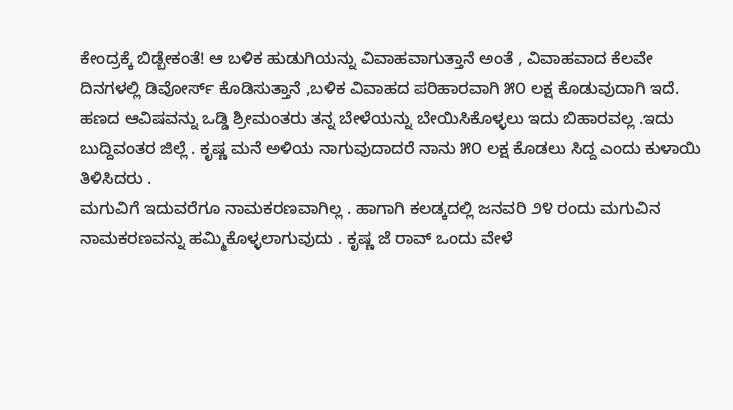ಕೇಂದ್ರಕ್ಕೆ ಬಿಡ್ಬೇಕಂತೆ! ಆ ಬಳಿಕ ಹುಡುಗಿಯನ್ನು ವಿವಾಹವಾಗುತ್ತಾನೆ ಅಂತೆ , ವಿವಾಹವಾದ ಕೆಲವೇ ದಿನಗಳಲ್ಲಿ ಡಿವೋರ್ಸ್ ಕೊಡಿಸುತ್ತಾನೆ ,ಬಳಿಕ ವಿವಾಹದ ಪರಿಹಾರವಾಗಿ ೫೦ ಲಕ್ಷ ಕೊಡುವುದಾಗಿ ಇದೆ.
ಹಣದ ಆವಿಷವನ್ನು ಒಡ್ಡಿ ಶ್ರೀಮಂತರು ತನ್ನ ಬೇಳೆಯನ್ನು ಬೇಯಿಸಿಕೊಳ್ಳಲು ಇದು ಬಿಹಾರವಲ್ಲ .ಇದು ಬುದ್ದಿವಂತರ ಜಿಲ್ಲೆ . ಕೃಷ್ಣ ಮನೆ ಅಳಿಯ ನಾಗುವುದಾದರೆ ನಾನು ೫೦ ಲಕ್ಷ ಕೊಡಲು ಸಿದ್ದ ಎಂದು ಕುಳಾಯಿ ತಿಳಿಸಿದರು .
ಮಗುವಿಗೆ ಇದುವರೆಗೂ ನಾಮಕರಣವಾಗಿಲ್ಲ . ಹಾಗಾಗಿ ಕಲಡ್ಕದಲ್ಲಿ ಜನವರಿ ೨೪ ರಂದು ಮಗುವಿನ ನಾಮಕರಣವನ್ನು ಹಮ್ಮಿಕೊಳ್ಳಲಾಗುವುದು . ಕೃಷ್ಣ ಜೆ ರಾವ್ ಒಂದು ವೇಳೆ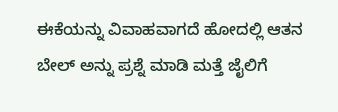ಈಕೆಯನ್ನು ವಿವಾಹವಾಗದೆ ಹೋದಲ್ಲಿ ಆತನ ಬೇಲ್ ಅನ್ನು ಪ್ರಶ್ನೆ ಮಾಡಿ ಮತ್ತೆ ಜೈಲಿಗೆ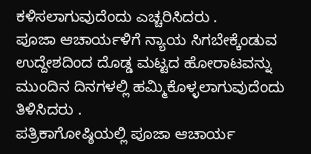ಕಳಿಸಲಾಗುವುದೆಂದು ಎಚ್ಚರಿಸಿದರು .
ಪೂಜಾ ಆಚಾರ್ಯಳಿಗೆ ನ್ಯಾಯ ಸಿಗಬೇಕ್ಕೆಂಡುವ ಉದ್ದೇಶದಿಂದ ದೊಡ್ಡ ಮಟ್ಟದ ಹೋರಾಟವನ್ನು ಮುಂದಿನ ದಿನಗಳಲ್ಲಿ ಹಮ್ಮಿಕೊಳ್ಳಲಾಗುವುದೆಂದು ತಿಳಿಸಿದರು .
ಪತ್ರಿಕಾಗೋಷ್ಠಿಯಲ್ಲಿ ಪೂಜಾ ಆಚಾರ್ಯ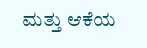ಮತ್ತು ಆಕೆಯ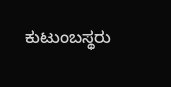ಕುಟುಂಬಸ್ಥರು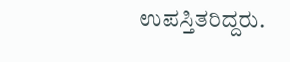ಉಪಸ್ತಿತರಿದ್ದರು.